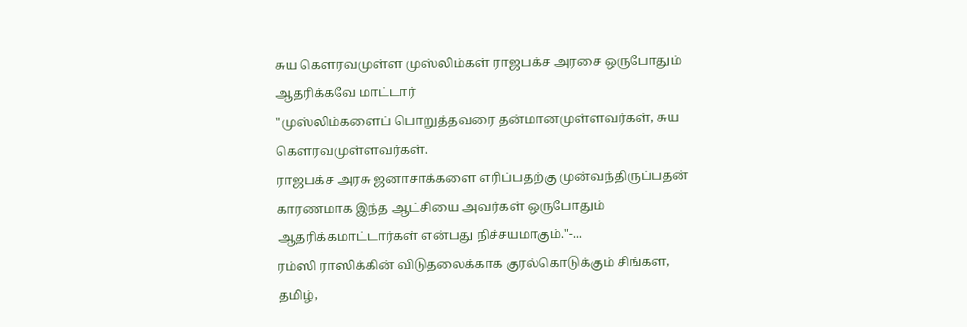சுய கெளரவமுள்ள முஸ்லிம்கள் ராஜபக்ச அரசை ஒருபோதும் ஆதரிக்கவே மாட்டார்
"முஸ்லிம்களைப் பொறுத்தவரை தன்மானமுள்ளவர்கள், சுய கௌரவமுள்ளவர்கள்.
ராஜபக்ச அரசு ஜனாசாக்களை எரிப்பதற்கு முன்வந்திருப்பதன் காரணமாக இந்த ஆட்சியை அவர்கள் ஒருபோதும் ஆதரிக்கமாட்டார்கள் என்பது நிச்சயமாகும்."-...
ரம்ஸி ராஸிக்கின் விடுதலைக்காக குரல்கொடுக்கும் சிங்கள, தமிழ்,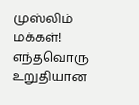முஸ்லிம் மக்கள்!
எந்தவொரு உறுதியான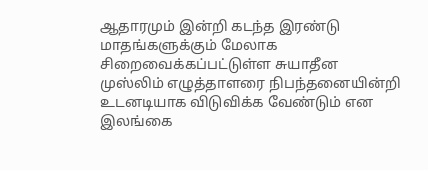ஆதாரமும் இன்றி கடந்த இரண்டு மாதங்களுக்கும் மேலாக சிறைவைக்கப்பட்டுள்ள சுயாதீன முஸ்லிம் எழுத்தாளரை நிபந்தனையின்றி உடனடியாக விடுவிக்க வேண்டும் என இலங்கை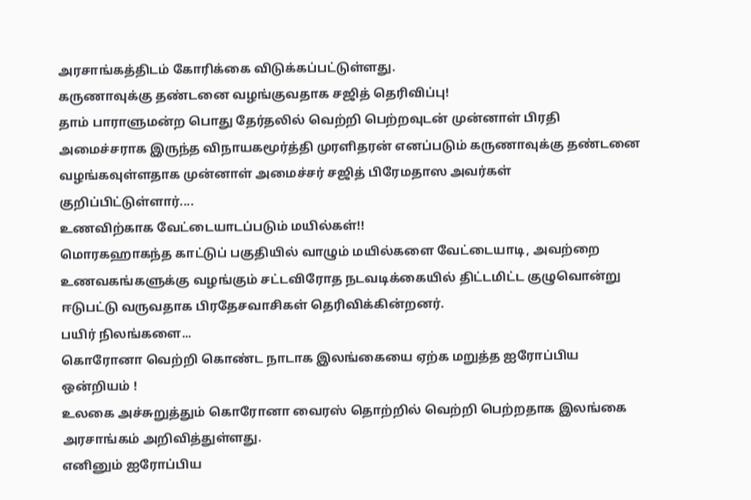அரசாங்கத்திடம் கோரிக்கை விடுக்கப்பட்டுள்ளது.
கருணாவுக்கு தண்டனை வழங்குவதாக சஜித் தெரிவிப்பு!
தாம் பாராளுமன்ற பொது தேர்தலில் வெற்றி பெற்றவுடன் முன்னாள் பிரதி அமைச்சராக இருந்த விநாயகமூர்த்தி முரளிதரன் எனப்படும் கருணாவுக்கு தண்டனை வழங்கவுள்ளதாக முன்னாள் அமைச்சர் சஜித் பிரேமதாஸ அவர்கள் குறிப்பிட்டுள்ளார்....
உணவிற்காக வேட்டையாடப்படும் மயில்கள்!!
மொரகஹாகந்த காட்டுப் பகுதியில் வாழும் மயில்களை வேட்டையாடி, அவற்றை உணவகங்களுக்கு வழங்கும் சட்டவிரோத நடவடிக்கையில் திட்டமிட்ட குழுவொன்று ஈடுபட்டு வருவதாக பிரதேசவாசிகள் தெரிவிக்கின்றனர்.
பயிர் நிலங்களை...
கொரோனா வெற்றி கொண்ட நாடாக இலங்கையை ஏற்க மறுத்த ஐரோப்பிய ஒன்றியம் !
உலகை அச்சுறுத்தும் கொரோனா வைரஸ் தொற்றில் வெற்றி பெற்றதாக இலங்கை அரசாங்கம் அறிவித்துள்ளது.
எனினும் ஐரோப்பிய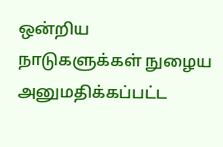ஒன்றிய நாடுகளுக்கள் நுழைய அனுமதிக்கப்பட்ட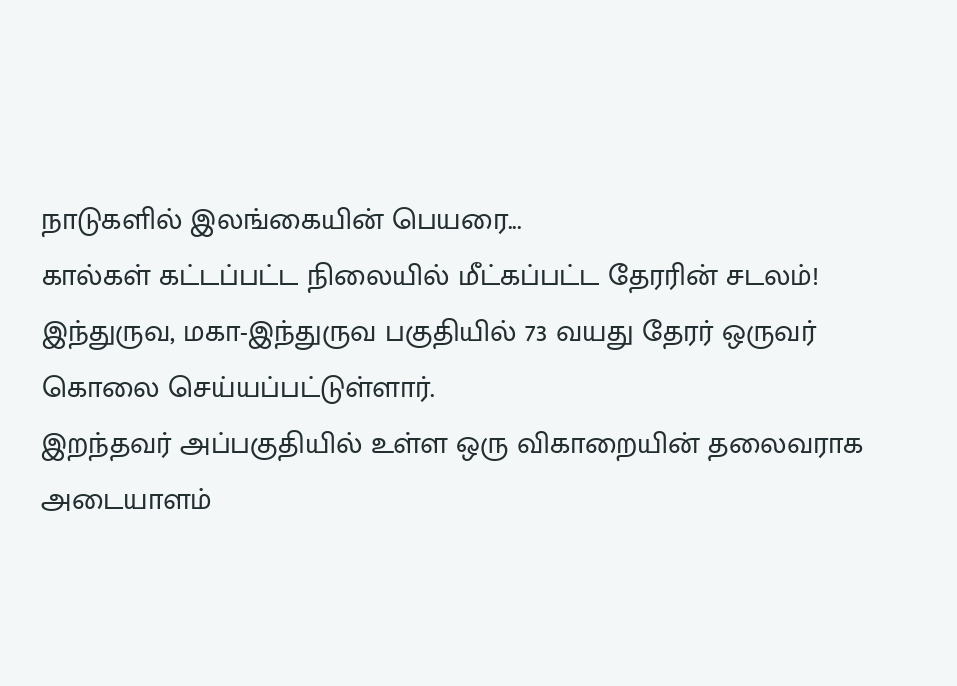நாடுகளில் இலங்கையின் பெயரை...
கால்கள் கட்டப்பட்ட நிலையில் மீட்கப்பட்ட தேரரின் சடலம்!
இந்துருவ, மகா-இந்துருவ பகுதியில் 73 வயது தேரர் ஒருவர் கொலை செய்யப்பட்டுள்ளார்.
இறந்தவர் அப்பகுதியில் உள்ள ஒரு விகாறையின் தலைவராக அடையாளம்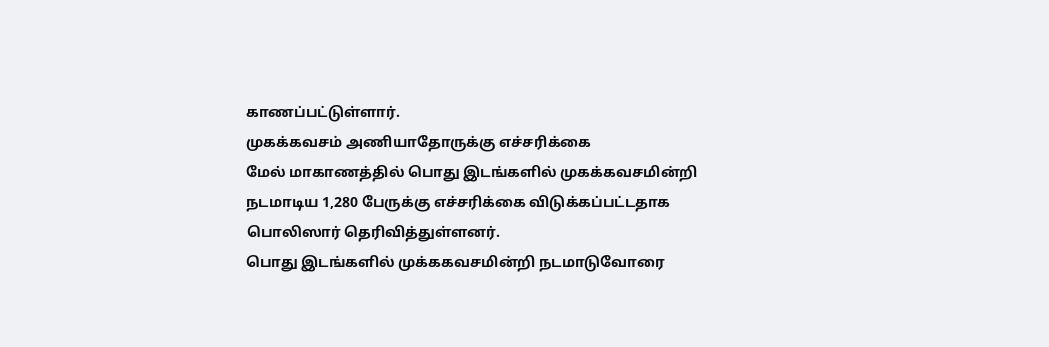காணப்பட்டுள்ளார்.
முகக்கவசம் அணியாதோருக்கு எச்சரிக்கை
மேல் மாகாணத்தில் பொது இடங்களில் முகக்கவசமின்றி நடமாடிய 1,280 பேருக்கு எச்சரிக்கை விடுக்கப்பட்டதாக பொலிஸார் தெரிவித்துள்ளனர்.
பொது இடங்களில் முக்ககவசமின்றி நடமாடுவோரை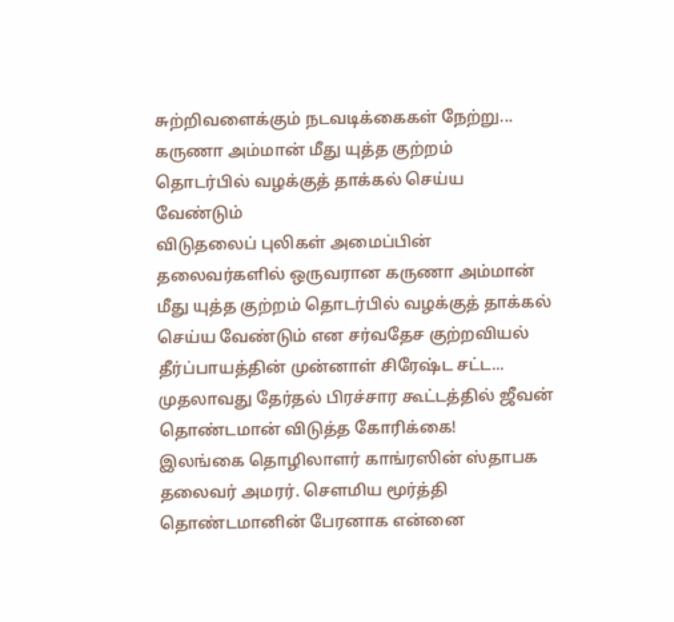சுற்றிவளைக்கும் நடவடிக்கைகள் நேற்று...
கருணா அம்மான் மீது யுத்த குற்றம் தொடர்பில் வழக்குத் தாக்கல் செய்ய வேண்டும்
விடுதலைப் புலிகள் அமைப்பின் தலைவர்களில் ஒருவரான கருணா அம்மான் மீது யுத்த குற்றம் தொடர்பில் வழக்குத் தாக்கல் செய்ய வேண்டும் என சர்வதேச குற்றவியல் தீர்ப்பாயத்தின் முன்னாள் சிரேஷ்ட சட்ட...
முதலாவது தேர்தல் பிரச்சார கூட்டத்தில் ஜீவன் தொண்டமான் விடுத்த கோரிக்கை!
இலங்கை தொழிலாளர் காங்ரஸின் ஸ்தாபக தலைவர் அமரர். செளமிய மூர்த்தி தொண்டமானின் பேரனாக என்னை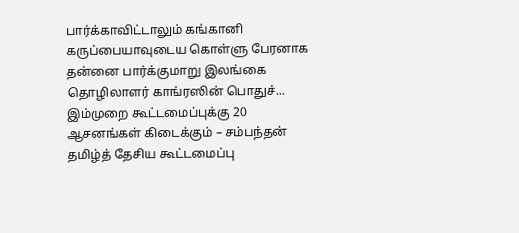பார்க்காவிட்டாலும் கங்கானி கருப்பையாவுடைய கொள்ளு பேரனாக தன்னை பார்க்குமாறு இலங்கை தொழிலாளர் காங்ரஸின் பொதுச்...
இம்முறை கூட்டமைப்புக்கு 20 ஆசனங்கள் கிடைக்கும் – சம்பந்தன்
தமிழ்த் தேசிய கூட்டமைப்பு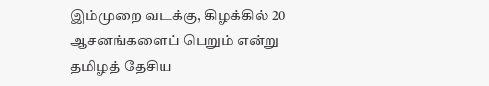இம்முறை வடக்கு, கிழக்கில் 20 ஆசனங்களைப் பெறும் என்று தமிழத் தேசிய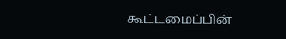கூட்டமைப்பின்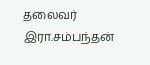தலைவர் இரா.சம்பந்தன்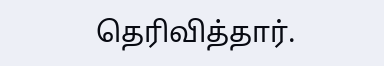தெரிவித்தார்.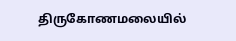திருகோணமலையில்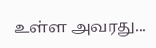உள்ள அவரது...